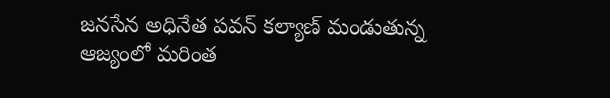జనసేన అధినేత పవన్ కల్యాణ్ మండుతున్న ఆజ్యంలో మరింత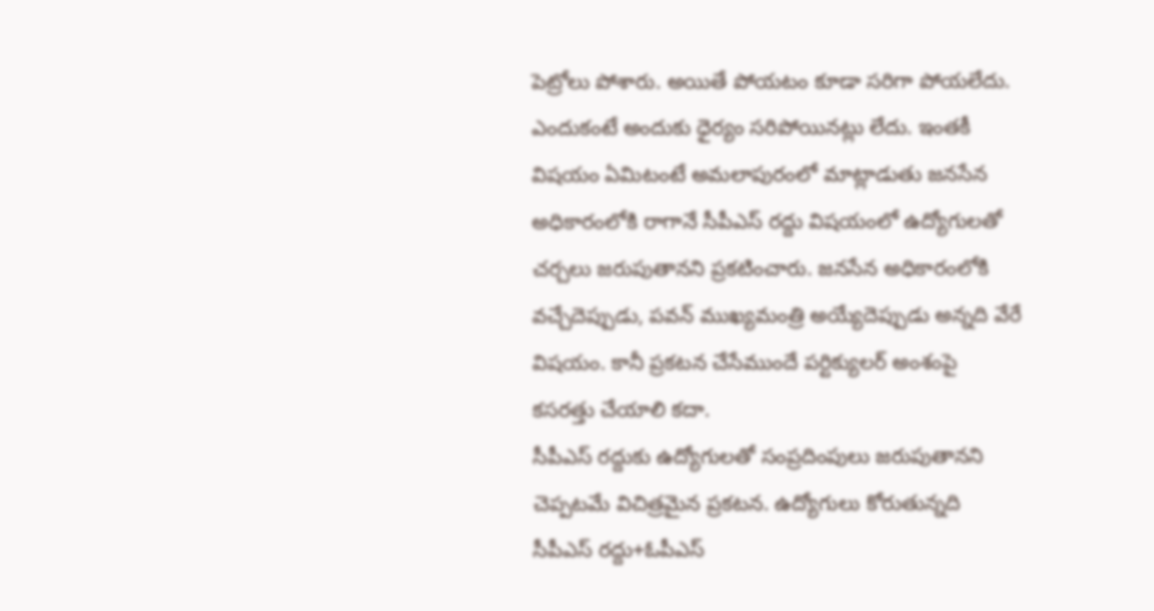పెట్రోలు పోశారు. అయితే పోయటం కూడా సరిగా పోయలేదు. ఎందుకంటే అందుకు ధైర్యం సరిపోయినట్లు లేదు. ఇంతకీ విషయం ఏమిటంటే అమలాపురంలో మాట్లాడుతు జనసేన అధికారంలోకి రాగానే సీపీఎస్ రద్దు విషయంలో ఉద్యోగులతో చర్చలు జరుపుతానని ప్రకటించారు. జనసేన అధికారంలోకి వచ్చేదెప్పుడు, పవన్ ముఖ్యమంత్రి అయ్యేదెప్పుడు అన్నది వేరే విషయం. కానీ ప్రకటన చేసేముందే పర్టిక్యులర్ అంశంపై కసరత్తు చేయాలి కదా.
సీపీఎస్ రద్దుకు ఉద్యోగులతో సంప్రదింపులు జరుపుతానని చెప్పటమే విచిత్రమైన ప్రకటన. ఉద్యోగులు కోరుతున్నది సీపీఎస్ రద్దు+ఓపీఎస్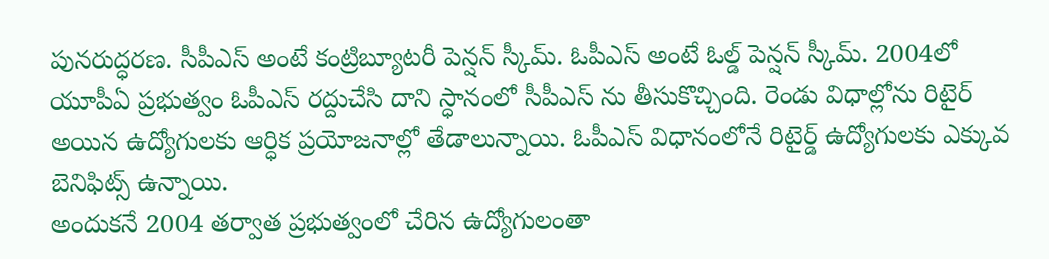పునరుద్ధరణ. సీపీఎస్ అంటే కంట్రిబ్యూటరీ పెన్షన్ స్కీమ్. ఓపీఎస్ అంటే ఓల్డ్ పెన్షన్ స్కీమ్. 2004లో యూపీఏ ప్రభుత్వం ఓపీఎస్ రద్దుచేసి దాని స్ధానంలో సీపీఎస్ ను తీసుకొచ్చింది. రెండు విధాల్లోను రిటైర్ అయిన ఉద్యోగులకు ఆర్ధిక ప్రయోజనాల్లో తేడాలున్నాయి. ఓపీఎస్ విధానంలోనే రిటైర్డ్ ఉద్యోగులకు ఎక్కువ బెనిఫిట్స్ ఉన్నాయి.
అందుకనే 2004 తర్వాత ప్రభుత్వంలో చేరిన ఉద్యోగులంతా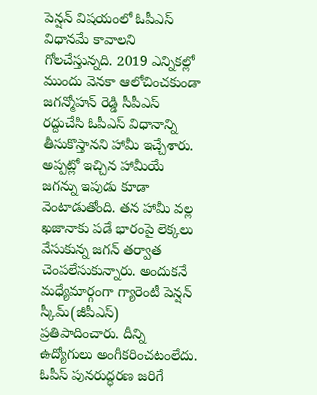పెన్షన్ విషయంలో ఓపీఎస్ విధానమే కావాలని గోలచేస్తున్నది. 2019 ఎన్నికల్లో ముందు వెనకా ఆలోచించకుండా జగన్మోహన్ రెడ్డి సీపీఎస్ రద్దుచేసి ఓపీఎస్ విధానాన్ని తీసుకొస్తానని హామీ ఇచ్చేశారు. అప్పట్లో ఇచ్చిన హామీయే జగన్ను ఇపుడు కూడా వెంటాడుతోంది. తన హామీ వల్ల ఖజానాకు పడే భారంపై లెక్కలు వేసుకున్న జగన్ తర్వాత చెంపలేసుకున్నారు. అందుకనే మధ్యేమార్గంగా గ్యారెంటీ పెన్షన్ స్కీమ్(జీపీఎస్) ప్రతిపాదించారు. దీన్ని ఉద్యోగులు అంగీకరించటంలేదు.
ఓపీస్ పునరుద్ధరణ జరిగే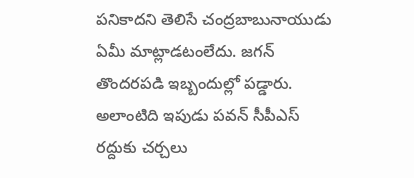పనికాదని తెలిసే చంద్రబాబునాయుడు ఏమీ మాట్లాడటంలేదు. జగన్ తొందరపడి ఇబ్బందుల్లో పడ్డారు. అలాంటిది ఇపుడు పవన్ సీపీఎస్ రద్దుకు చర్చలు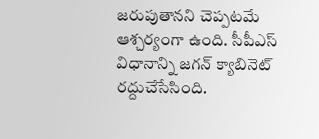జరుపుతానని చెప్పటమే ఆశ్చర్యంగా ఉంది. సీపీఎస్ విధానాన్ని జగన్ క్యాబినెట్ రద్దుచేసేసింది.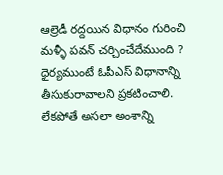ఆల్రెడీ రద్దయిన విధానం గురించి మళ్ళీ పవన్ చర్చించేదేముంది ? ధైర్యముంటే ఓపీఎస్ విధానాన్ని తీసుకురావాలని ప్రకటించాలి. లేకపోతే అసలా అంశాన్ని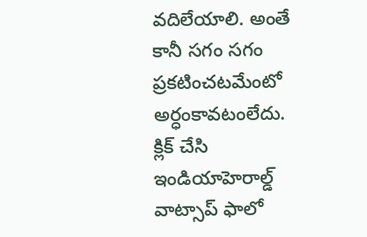వదిలేయాలి. అంతే కానీ సగం సగం ప్రకటించటమేంటో అర్ధంకావటంలేదు.
క్లిక్ చేసి ఇండియాహెరాల్డ్ వాట్సాప్ ఫాలో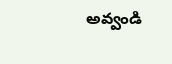అవ్వండి